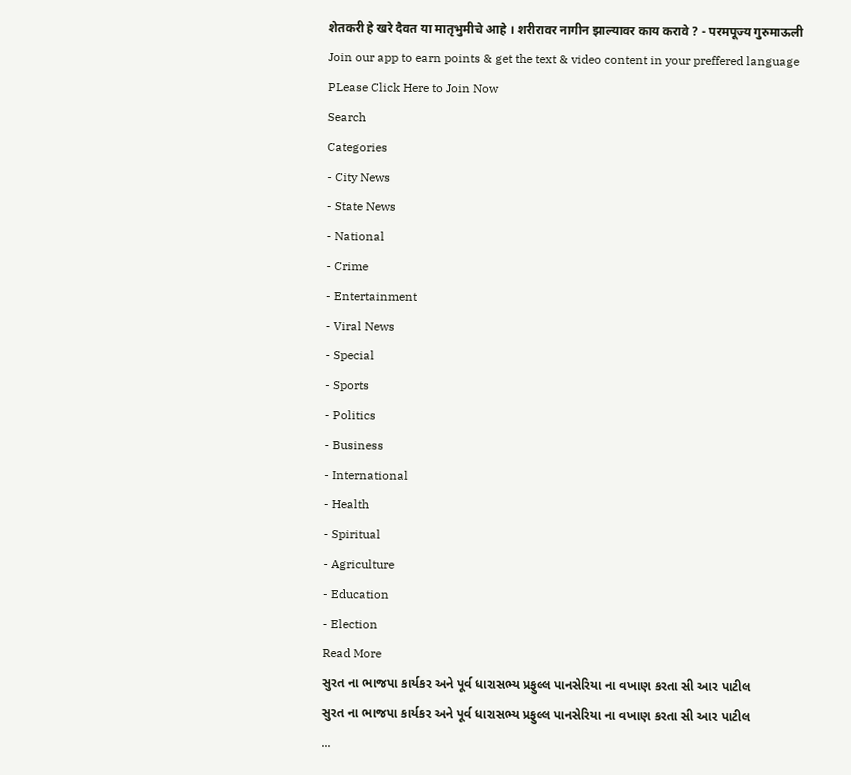शेतकरी हे खरे दैवत या मातृभुमीचे आहे । शरीरावर नागीन झाल्यावर काय करावे ? - परमपूज्य गुरुमाऊली
Join our app to earn points & get the text & video content in your preffered language
PLease Click Here to Join Now
Search
Categories
- City News
- State News
- National
- Crime
- Entertainment
- Viral News
- Special
- Sports
- Politics
- Business
- International
- Health
- Spiritual
- Agriculture
- Education
- Election
Read More
સુરત ના ભાજપા કાર્યકર અને પૂર્વ ધારાસભ્ય પ્રફુલ્લ પાનસેરિયા ના વખાણ કરતા સી આર પાટીલ
સુરત ના ભાજપા કાર્યકર અને પૂર્વ ધારાસભ્ય પ્રફુલ્લ પાનસેરિયા ના વખાણ કરતા સી આર પાટીલ
...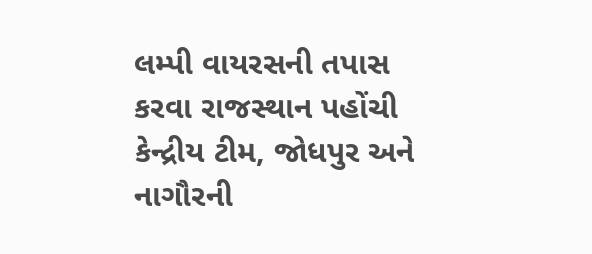લમ્પી વાયરસની તપાસ કરવા રાજસ્થાન પહોંચી કેન્દ્રીય ટીમ, જોધપુર અને નાગૌરની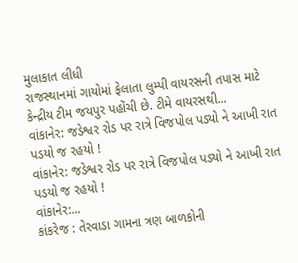મુલાકાત લીધી
રાજસ્થાનમાં ગાયોમાં ફેલાતા લુમ્પી વાયરસની તપાસ માટે કેન્દ્રીય ટીમ જયપુર પહોંચી છે. ટીમે વાયરસથી...
વાંકાનેર: જડેશ્વર રોડ પર રાત્રે વિજપોલ પડ્યો ને આખી રાત પડયો જ રહયો !
વાંકાનેર: જડેશ્વર રોડ પર રાત્રે વિજપોલ પડ્યો ને આખી રાત પડયો જ રહયો !
વાંકાનેર:...
કાંકરેજ : તેરવાડા ગામના ત્રણ બાળકોની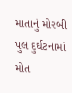માતાનું મોરબી પુલ દુર્ઘટનામાં મોત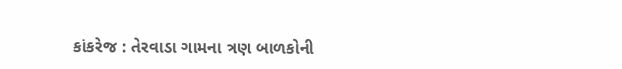કાંકરેજ : તેરવાડા ગામના ત્રણ બાળકોની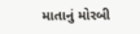માતાનું મોરબી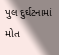પુલ દુર્ઘટનામાં મોત